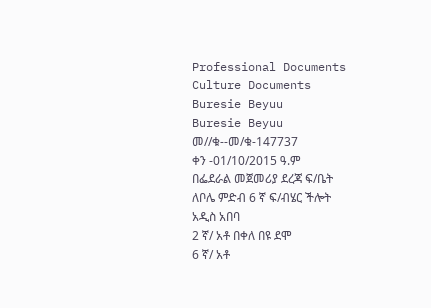Professional Documents
Culture Documents
Buresie Beyuu
Buresie Beyuu
መ//ቁ--መ/ቁ-147737
ቀን -01/10/2015 ዓ.ም
በፌደራል መጀመሪያ ደረጃ ፍ/ቤት
ለቦሌ ምድብ 6 ኛ ፍ/ብሄር ችሎት
አዲስ አበባ
2 ኛ/ አቶ በቀለ በዩ ደሞ
6 ኛ/ አቶ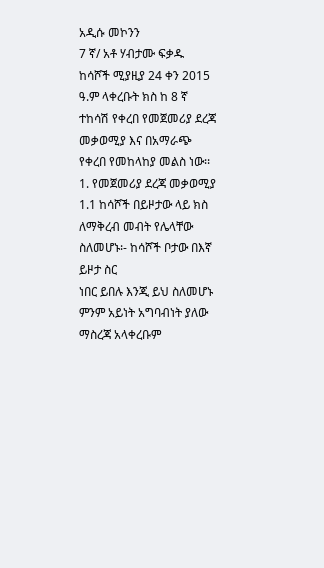አዲሱ መኮንን
7 ኛ/ አቶ ሃብታሙ ፍቃዱ
ከሳሾች ሚያዚያ 24 ቀን 2015 ዓ.ም ላቀረቡት ክስ ከ 8 ኛ ተከሳሽ የቀረበ የመጀመሪያ ደረጃ መቃወሚያ እና በአማራጭ
የቀረበ የመከላከያ መልስ ነው፡፡
1. የመጀመሪያ ደረጃ መቃወሚያ
1.1 ከሳሾች በይዞታው ላይ ክስ ለማቅረብ መብት የሌላቸው ስለመሆኑ፡- ከሳሾች ቦታው በእኛ ይዞታ ስር
ነበር ይበሉ እንጂ ይህ ስለመሆኑ ምንም አይነት አግባብነት ያለው ማስረጃ አላቀረቡም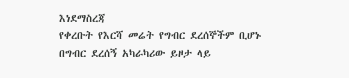እነደማስረጃ
የቀረቡት የእርሻ መሬት የግብር ደረሰኞችም ቢሆኑ በግብር ደረሰኝ አካራካሪው ይዞታ ላይ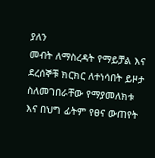ያለን
መብት ለማስረዳት የማይቻል እና ደረሰኞቹ ክርክር ለተነሳበት ይዞታ ስለመገበራቸው የማያመለክቱ
እና በህግ ፊትም የፀና ውጠየት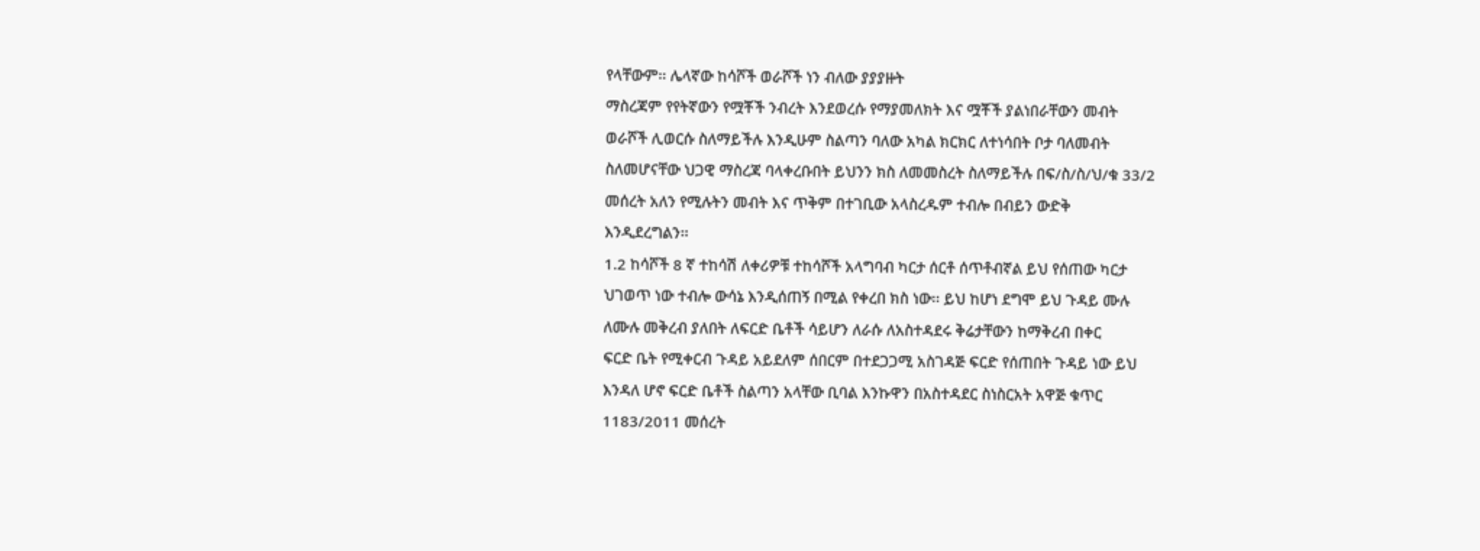የላቸውም፡፡ ሌላኛው ከሳሾች ወራሾች ነን ብለው ያያያዙት
ማስረጃም የየትኛውን የሟቾች ንብረት እንደወረሱ የማያመለክት እና ሟቾች ያልነበራቸውን መብት
ወራሾች ሊወርሱ ስለማይችሉ እንዲሁም ስልጣን ባለው አካል ክርክር ለተነሳበት ቦታ ባለመብት
ስለመሆናቸው ህጋዊ ማስረጃ ባላቀረቡበት ይህንን ክስ ለመመስረት ስለማይችሉ በፍ/ስ/ስ/ህ/ቁ 33/2
መሰረት አለን የሚሉትን መብት እና ጥቅም በተገቢው አላስረዱም ተብሎ በብይን ውድቅ
እንዲደረግልን፡፡
1.2 ከሳሾች 8 ኛ ተከሳሽ ለቀሪዎቹ ተከሳሾች አላግባብ ካርታ ሰርቶ ሰጥቶብኛል ይህ የሰጠው ካርታ
ህገወጥ ነው ተብሎ ውሳኔ እንዲሰጠኝ በሚል የቀረበ ክስ ነው፡፡ ይህ ከሆነ ደግሞ ይህ ጉዳይ ሙሉ
ለሙሉ መቅረብ ያለበት ለፍርድ ቤቶች ሳይሆን ለራሱ ለአስተዳደሩ ቅሬታቸውን ከማቅረብ በቀር
ፍርድ ቤት የሚቀርብ ጉዳይ አይደለም ሰበርም በተደጋጋሚ አስገዳጅ ፍርድ የሰጠበት ጉዳይ ነው ይህ
እንዳለ ሆኖ ፍርድ ቤቶች ስልጣን አላቸው ቢባል እንኩዋን በአስተዳደር ስነስርአት አዋጅ ቁጥር
1183/2011 መሰረት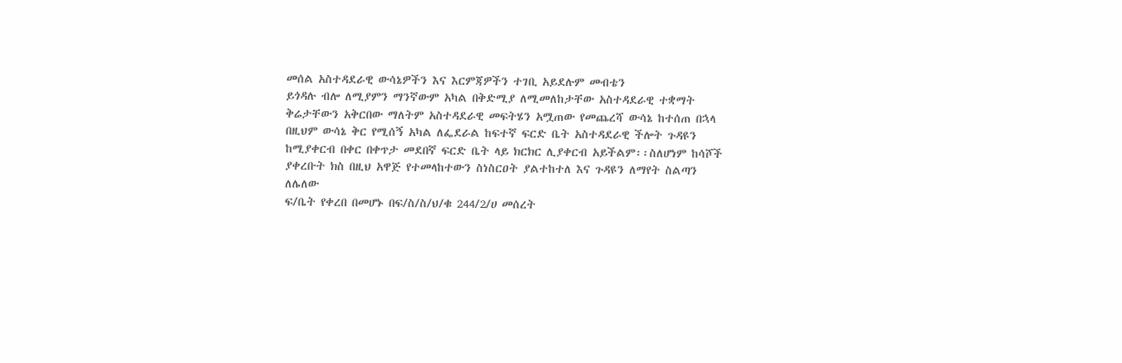መሰል አስተዳደራዊ ውሳኔዎችን እና እርምጃዎችን ተገቢ አይደሉም መብቴን
ይጎዳሉ ብሎ ለሚያምን ማንኛውም አካል በቅድሚያ ለሚመለከታቸው አስተዳደራዊ ተቋማት
ቅሬታቸውን አቅርበው ማለትም አስተዳደራዊ መፍትሄን አሟጠው የመጨረሻ ውሳኔ ከተሰጠ በኋላ
በዚህም ውሳኔ ቅር የሚሰኝ አካል ለፌደራል ከፍተኛ ፍርድ ቤት አስተዳደራዊ ችሎት ጉዳዩን
ከሚያቀርብ በቀር በቀጥታ መደበኛ ፍርድ ቤት ላይ ክርክር ሊያቀርብ አይችልም፡፡ስለሆነም ከሳሾች
ያቀረቡት ክስ በዚህ አዋጅ የተመላከተውን ስነስርዐት ያልተከተለ እና ጉዳዩን ለማየት ስልጣን ለሌለው
ፍ/ቤት የቀረበ በመሆኑ በፍ/ስ/ስ/ህ/ቁ 244/2/ሀ መሰረት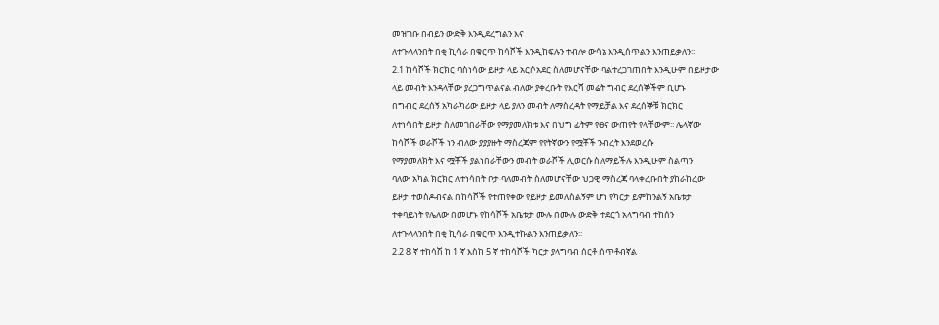መዝገቡ በብይን ውድቅ እንዲደረግልን እና
ለተጉላላንበት በቂ ኪሳራ በቁርጥ ከሳሾች እንዲከፍሉን ተብሎ ውሳኔ እንዲሰጥልን እንጠይቃለን፡፡
2.1 ከሳሾች ክርክር ባስነሳው ይዞታ ላይ አርሶአደር ስለመሆናቸው ባልተረጋገጠበት እንዲሁም በይዞታው
ላይ መብት እንዳላቸው ያረጋግጥልናል ብለው ያቀረቡት የእርሻ መሬት ግብር ደረሰኞችም ቢሆኑ
በግብር ደረሰኝ አካራካሪው ይዞታ ላይ ያለን መብት ለማስረዳት የማይቻል እና ደረሰኞቹ ክርክር
ለተነሳበት ይዞታ ስለመገበራቸው የማያመለክቱ እና በህግ ፊትም የፀና ውጠየት የላቸውም፡፡ ሌላኛው
ከሳሾች ወራሾች ነን ብለው ያያያዙት ማስረጃም የየትኛውን የሟቾች ንብረት እንደወረሱ
የማያመለክት እና ሟቾች ያልነበራቸውን መብት ወራሾች ሊወርሱ ስለማይችሉ እንዲሁም ስልጣን
ባለው አካል ክርክር ለተነሳበት ቦታ ባለመብት ስለመሆናቸው ህጋዊ ማስረጃ ባላቀረቡበት ያከራከረው
ይዞታ ተወስዶብናል በከሳሾች የተጠየቀው የይዞታ ይመለስልኝም ሆነ የካርታ ይምከንልኝ አቤቱታ
ተቀባይነት የሌለው በመሆኑ የከሳሾች አቤቱታ ሙሉ በሙሉ ውድቅ ተደርጎ አላግባብ ተከሰን
ለተጉላላንበት በቂ ኪሳራ በቁርጥ እንዲተኩልን እንጠይቃለን፡፡
2.2 8 ኛ ተከሳሽ ከ 1 ኛ እስከ 5 ኛ ተከሳሾች ካርታ ያላግባብ ሰርቶ ሰጥቶብኛል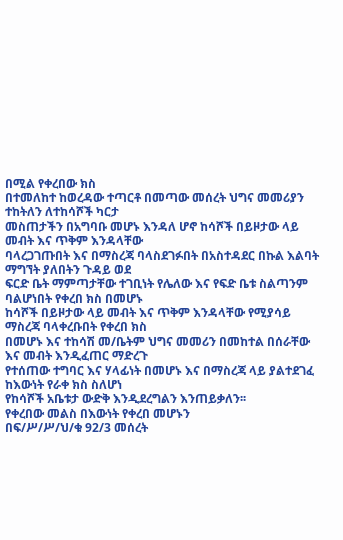በሚል የቀረበው ክስ
በተመለከተ ከወረዳው ተጣርቶ በመጣው መሰረት ህግና መመሪያን ተከትለን ለተከሳሾች ካርታ
መስጠታችን በአግባቡ መሆኑ እንዳለ ሆኖ ከሳሾች በይዞታው ላይ መብት እና ጥቅም እንዳላቸው
ባላረጋገጡበት እና በማስረጃ ባላስደገፉበት በአስተዳደር በኩል እልባት ማግኘት ያለበትን ጉዳይ ወደ
ፍርድ ቤት ማምጣታቸው ተገቢነት የሌለው እና የፍድ ቤቱ ስልጣንም ባልሆነበት የቀረበ ክስ በመሆኑ
ከሳሾች በይዞታው ላይ መብት እና ጥቅም እንዳላቸው የሚያሳይ ማስረጃ ባላቀረቡበት የቀረበ ክስ
በመሆኑ እና ተከሳሽ መ/ቤትም ህግና መመሪን በመከተል በሰራቸው እና መብት እንዲፈጠር ማድረጉ
የተሰጠው ተግባር እና ሃላፊነት በመሆኑ እና በማስረጃ ላይ ያልተደገፈ ከእውነት የራቀ ክስ ስለሆነ
የከሳሾች አቤቱታ ውድቅ እንዲደረግልን እንጠይቃለን፡፡
የቀረበው መልስ በእውነት የቀረበ መሆኑን
በፍ/ሥ/ሥ/ህ/ቁ 92/3 መሰረት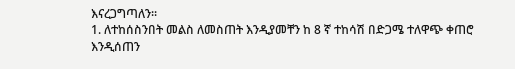እናረጋግጣለን፡፡
1. ለተከሰስንበት መልስ ለመስጠት እንዲያመቸን ከ 8 ኛ ተከሳሽ በድጋሜ ተለዋጭ ቀጠሮ እንዲሰጠን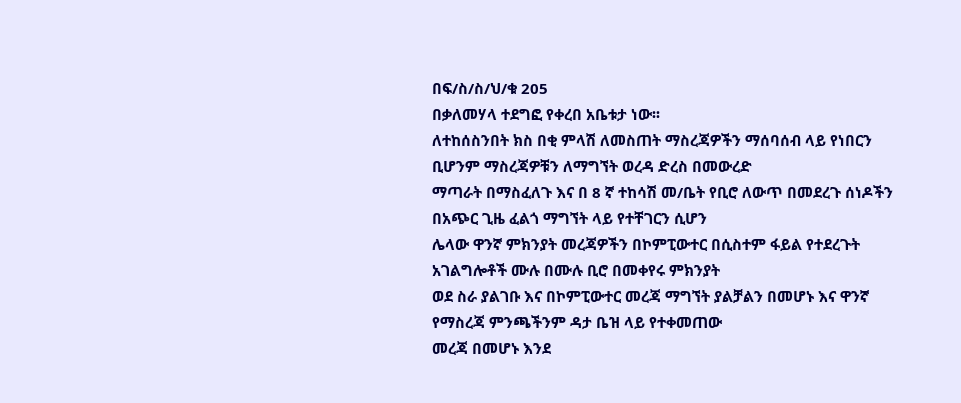በፍ/ስ/ስ/ህ/ቁ 205
በቃለመሃላ ተደግፎ የቀረበ አቤቱታ ነው፡፡
ለተከሰስንበት ክስ በቂ ምላሽ ለመስጠት ማስረጃዎችን ማሰባሰብ ላይ የነበርን ቢሆንም ማስረጃዎቹን ለማግኘት ወረዳ ድረስ በመውረድ
ማጣራት በማስፈለጉ እና በ 8 ኛ ተከሳሽ መ/ቤት የቢሮ ለውጥ በመደረጉ ሰነዶችን በአጭር ጊዜ ፈልጎ ማግኘት ላይ የተቸገርን ሲሆን
ሌላው ዋንኛ ምክንያት መረጃዎችን በኮምፒውተር በሲስተም ፋይል የተደረጉት አገልግሎቶች ሙሉ በሙሉ ቢሮ በመቀየሩ ምክንያት
ወደ ስራ ያልገቡ እና በኮምፒውተር መረጃ ማግኘት ያልቻልን በመሆኑ እና ዋንኛ የማስረጃ ምንጫችንም ዳታ ቤዝ ላይ የተቀመጠው
መረጃ በመሆኑ እንደ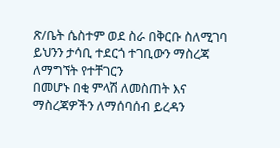ጽ/ቤት ሴስተም ወደ ስራ በቅርቡ ስለሚገባ ይህንን ታሳቢ ተደርጎ ተገቢውን ማስረጃ ለማግኘት የተቸገርን
በመሆኑ በቂ ምላሽ ለመስጠት እና ማስረጃዎችን ለማሰባሰብ ይረዳን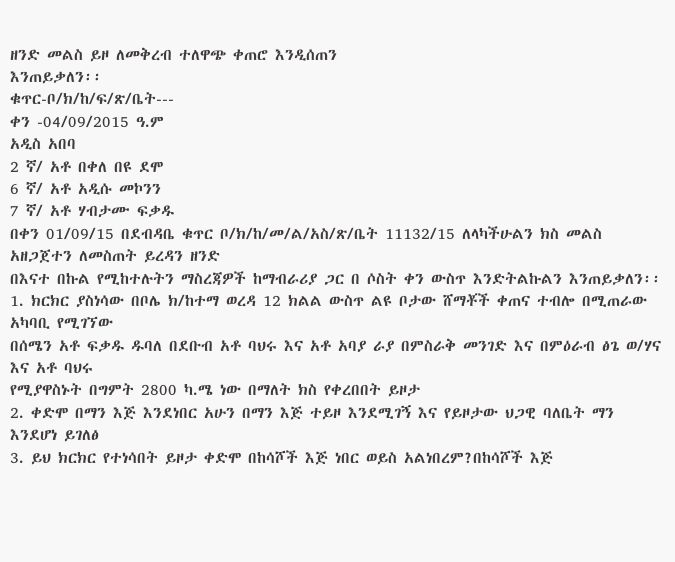ዘንድ መልስ ይዞ ለመቅረብ ተለዋጭ ቀጠሮ እንዲሰጠን
እንጠይቃለን፡፡
ቁጥር-ቦ/ክ/ከ/ፍ/ጽ/ቤት---
ቀን -04/09/2015 ዓ.ም
አዲስ አበባ
2 ኛ/ አቶ በቀለ በዩ ደሞ
6 ኛ/ አቶ አዲሱ መኮንን
7 ኛ/ አቶ ሃብታሙ ፍቃዱ
በቀን 01/09/15 በደብዳቤ ቁጥር ቦ/ክ/ከ/መ/ል/አስ/ጽ/ቤት 11132/15 ለላካችሁልን ክስ መልስ አዘጋጀተን ለመስጠት ይረዳን ዘንድ
በእናተ በኩል የሚከተሉትን ማስረጃዎች ከማብራሪያ ጋር በ ሶስት ቀን ውስጥ እንድትልኩልን እንጠይቃለን፡፡
1. ክርክር ያስነሳው በቦሌ ክ/ከተማ ወረዳ 12 ክልል ውስጥ ልዩ ቦታው ሸማቾች ቀጠና ተብሎ በሚጠራው አካባቢ የሚገኘው
በሰሜን አቶ ፍቃዱ ዱባለ በደቡብ አቶ ባህሩ እና አቶ አባያ ራያ በምስራቅ መንገድ እና በምዕራብ ፅጌ ወ/ሃና እና አቶ ባህሩ
የሚያዋስኑት በግምት 2800 ካ.ሜ ነው በማለት ክስ የቀረበበት ይዞታ
2. ቀድሞ በማን እጅ እንደነበር አሁን በማን እጅ ተይዞ እንደሚገኝ እና የይዞታው ህጋዊ ባለቤት ማን እንደሆነ ይገለፅ
3. ይህ ክርክር የተነሳበት ይዞታ ቀድሞ በከሳሾች እጅ ነበር ወይስ አልነበረም?በከሳሾች እጅ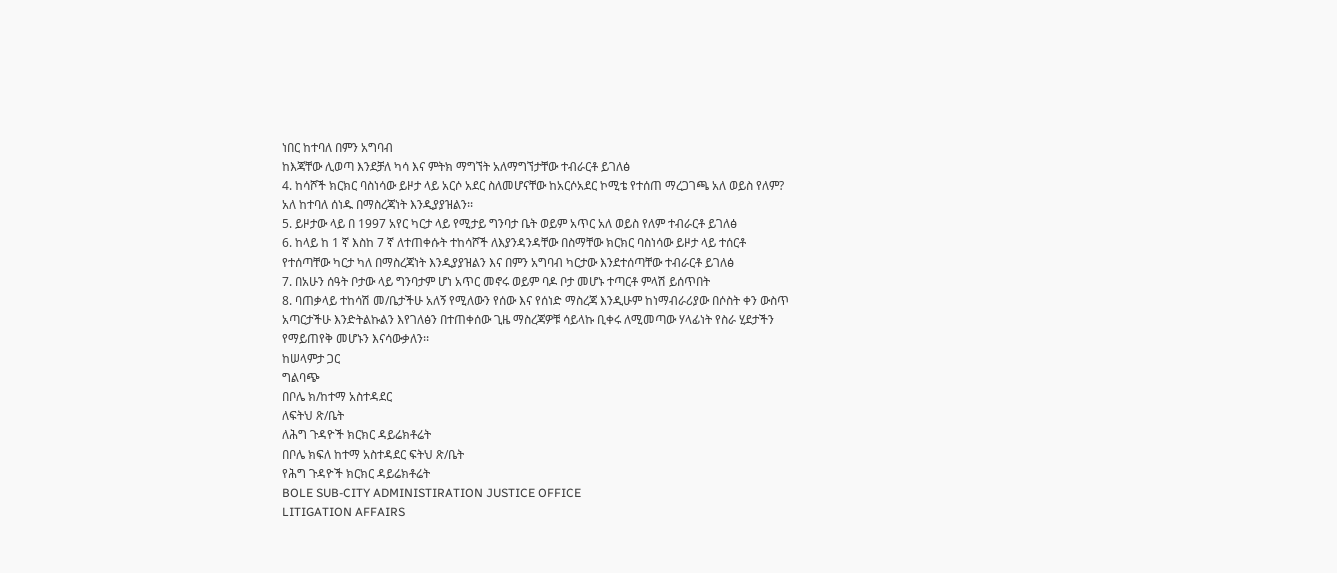ነበር ከተባለ በምን አግባብ
ከእጃቸው ሊወጣ እንደቻለ ካሳ እና ምትክ ማግኘት አለማግኘታቸው ተብራርቶ ይገለፅ
4. ከሳሾች ክርክር ባስነሳው ይዞታ ላይ አርሶ አደር ስለመሆናቸው ከአርሶአደር ኮሚቴ የተሰጠ ማረጋገጫ አለ ወይስ የለም?
አለ ከተባለ ሰነዱ በማስረጃነት እንዲያያዝልን፡፡
5. ይዞታው ላይ በ 1997 አየር ካርታ ላይ የሚታይ ግንባታ ቤት ወይም አጥር አለ ወይስ የለም ተብራርቶ ይገለፅ
6. ከላይ ከ 1 ኛ እስከ 7 ኛ ለተጠቀሱት ተከሳሾች ለእያንዳንዳቸው በስማቸው ክርክር ባስነሳው ይዞታ ላይ ተሰርቶ
የተሰጣቸው ካርታ ካለ በማስረጃነት እንዲያያዝልን እና በምን አግባብ ካርታው እንደተሰጣቸው ተብራርቶ ይገለፅ
7. በአሁን ሰዓት ቦታው ላይ ግንባታም ሆነ አጥር መኖሩ ወይም ባዶ ቦታ መሆኑ ተጣርቶ ምላሽ ይሰጥበት
8. ባጠቃላይ ተከሳሽ መ/ቤታችሁ አለኝ የሚለውን የሰው እና የሰነድ ማስረጃ እንዲሁም ከነማብራሪያው በሶስት ቀን ውስጥ
አጣርታችሁ እንድትልኩልን እየገለፅን በተጠቀሰው ጊዜ ማስረጃዎቹ ሳይላኩ ቢቀሩ ለሚመጣው ሃላፊነት የስራ ሂደታችን
የማይጠየቅ መሆኑን እናሳውቃለን፡፡
ከሠላምታ ጋር
ግልባጭ
በቦሌ ክ/ከተማ አስተዳደር
ለፍትህ ጽ/ቤት
ለሕግ ጉዳዮች ክርክር ዳይሬክቶሬት
በቦሌ ክፍለ ከተማ አስተዳደር ፍትህ ጽ/ቤት
የሕግ ጉዳዮች ክርክር ዳይሬክቶሬት
BOLE SUB-CITY ADMINISTIRATION JUSTICE OFFICE
LITIGATION AFFAIRS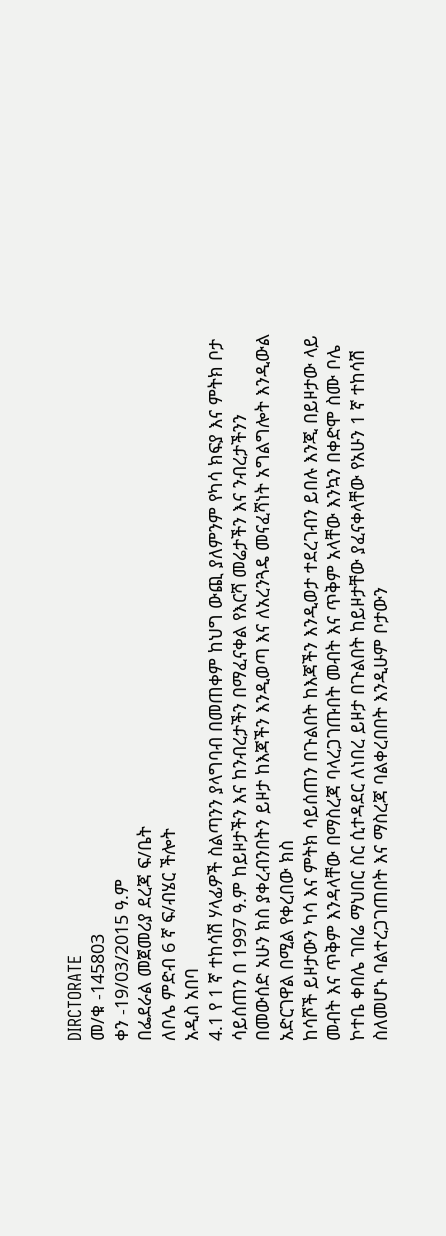DIRCTORATE
መ/ቁ -145803
ቀን -19/03/2015 ዓ.ም
በፌደራል መጀመሪያ ደረጃ ፍ/ቤት
ለቦሌ ምድብ 6 ኛ ፍ/ብሄር ችሎት
አዲስ አበባ
4.1 የ 1 ኛ ተከሳሽ ሃላፊዎች ስልጣንን ያላግባብ በመጠቀም ከህግ ውጪ ያለምንም የካሳ ክፍያ እና ምትክ ቦታ
ሳይሰጠን በ 1997 ዓ.ም ከይዞታችን እና ከንብረታችን በማፈናቀል የእርሻ መሬታችን እና ንብረታችንን
በመውሰድ አሁን ክስ ያቀረብንበትን ይዞታ ከእጃችን እንዲወጣ እና ለአረንጓዴ መናፈሻነት አግልግሎት እንዲውል
አድርገዋል በሚል የቀረበው ክስ
ከሳሾች ይዞታውን ካሳ እና ምትክ ሳይሰጠን በጉልበት ከእጃችን እንዲወታ ተደረገብን ይበሉ እንጂ በይዞታው ላይ
መብት እና ጥቅም እንዳላቸው በማስረጃ ባላረጋገጡበት መብት እና ጥቅም አላቸው እንኳን በቀድሞ ስሙ ቦሌ
ኮተቤ ቀበሌ ገበሬ ማህበር ስር ሲተዳደር ለነበረ ይዞታ በጉልበት ከይዞታቸው ያፈናቀላቸው የአሁን 1 ኛ ተከሳሽ
ስለመሆኑ ባልተረጋገጠበት እና ማስረጃ ባልቀረበበት እንዲሁም ቦታውን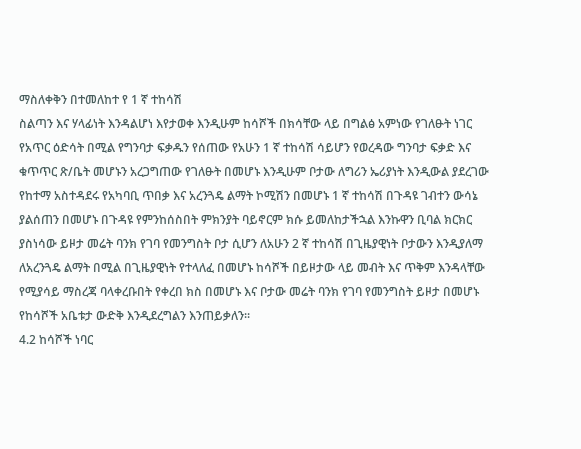ማስለቀቅን በተመለከተ የ 1 ኛ ተከሳሽ
ስልጣን እና ሃላፊነት እንዳልሆነ እየታወቀ እንዲሁም ከሳሾች በክሳቸው ላይ በግልፅ አምነው የገለፁት ነገር
የአጥር ዕድሳት በሚል የግንባታ ፍቃዱን የሰጠው የአሁን 1 ኛ ተከሳሽ ሳይሆን የወረዳው ግንባታ ፍቃድ እና
ቁጥጥር ጽ/ቤት መሆኑን አረጋግጠው የገለፁት በመሆኑ እንዲሁም ቦታው ለግሪን ኤሪያነት እንዲውል ያደረገው
የከተማ አስተዳደሩ የአካባቢ ጥበቃ እና አረንጓዴ ልማት ኮሚሽን በመሆኑ 1 ኛ ተከሳሽ በጉዳዩ ገብተን ውሳኔ
ያልሰጠን በመሆኑ በጉዳዩ የምንከሰስበት ምክንያት ባይኖርም ክሱ ይመለከታችኋል እንኩዋን ቢባል ክርክር
ያስነሳው ይዞታ መሬት ባንክ የገባ የመንግስት ቦታ ሲሆን ለአሁን 2 ኛ ተከሳሽ በጊዜያዊነት ቦታውን እንዲያለማ
ለአረንጓዴ ልማት በሚል በጊዜያዊነት የተላለፈ በመሆኑ ከሳሾች በይዞታው ላይ መብት እና ጥቅም እንዳላቸው
የሚያሳይ ማስረጃ ባላቀረቡበት የቀረበ ክስ በመሆኑ እና ቦታው መሬት ባንክ የገባ የመንግስት ይዞታ በመሆኑ
የከሳሾች አቤቱታ ውድቅ እንዲደረግልን እንጠይቃለን፡፡
4.2 ከሳሾች ነባር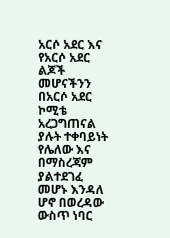አርሶ አደር እና የአርሶ አደር ልጆች መሆናችንን በአርሶ አደር ኮሚቴ አረጋግጠናል ያሉት ተቀባይነት
የሌለው እና በማስረጃም ያልተደገፈ መሆኑ እንዳለ ሆኖ በወረዳው ውስጥ ነባር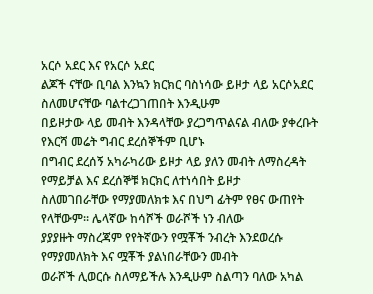አርሶ አደር እና የአርሶ አደር
ልጆች ናቸው ቢባል እንኳን ክርክር ባስነሳው ይዞታ ላይ አርሶአደር ስለመሆናቸው ባልተረጋገጠበት እንዲሁም
በይዞታው ላይ መብት እንዳላቸው ያረጋግጥልናል ብለው ያቀረቡት የእርሻ መሬት ግብር ደረሰኞችም ቢሆኑ
በግብር ደረሰኝ አካራካሪው ይዞታ ላይ ያለን መብት ለማስረዳት የማይቻል እና ደረሰኞቹ ክርክር ለተነሳበት ይዞታ
ስለመገበራቸው የማያመለክቱ እና በህግ ፊትም የፀና ውጠየት የላቸውም፡፡ ሌላኛው ከሳሾች ወራሾች ነን ብለው
ያያያዙት ማስረጃም የየትኛውን የሟቾች ንብረት እንደወረሱ የማያመለክት እና ሟቾች ያልነበራቸውን መብት
ወራሾች ሊወርሱ ስለማይችሉ እንዲሁም ስልጣን ባለው አካል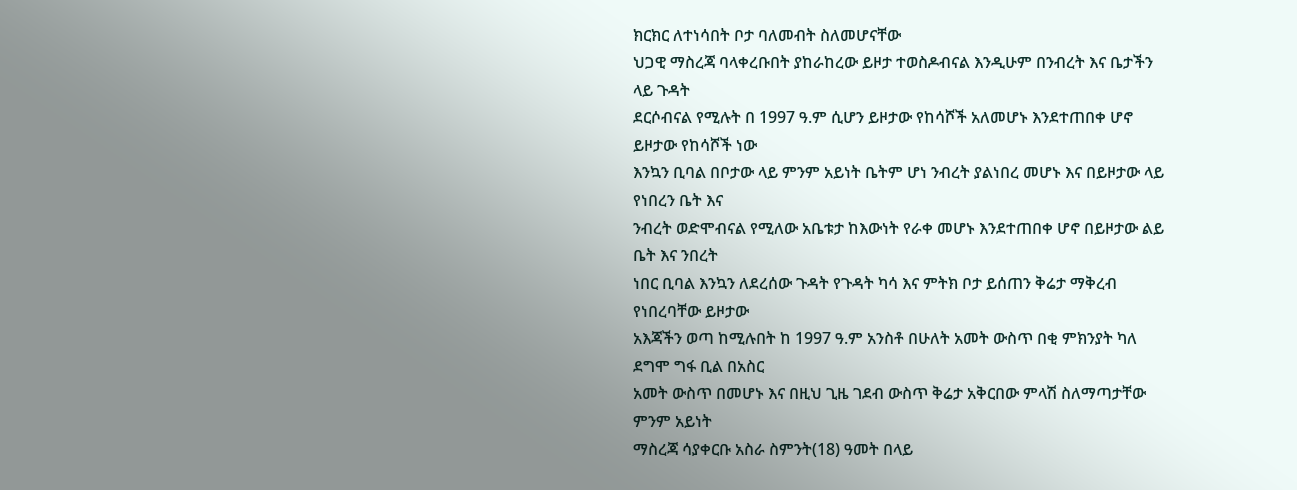ክርክር ለተነሳበት ቦታ ባለመብት ስለመሆናቸው
ህጋዊ ማስረጃ ባላቀረቡበት ያከራከረው ይዞታ ተወስዶብናል እንዲሁም በንብረት እና ቤታችን ላይ ጉዳት
ደርሶብናል የሚሉት በ 1997 ዓ.ም ሲሆን ይዞታው የከሳሾች አለመሆኑ እንደተጠበቀ ሆኖ ይዞታው የከሳሾች ነው
እንኳን ቢባል በቦታው ላይ ምንም አይነት ቤትም ሆነ ንብረት ያልነበረ መሆኑ እና በይዞታው ላይ የነበረን ቤት እና
ንብረት ወድሞብናል የሚለው አቤቱታ ከእውነት የራቀ መሆኑ እንደተጠበቀ ሆኖ በይዞታው ልይ ቤት እና ንበረት
ነበር ቢባል እንኳን ለደረሰው ጉዳት የጉዳት ካሳ እና ምትክ ቦታ ይሰጠን ቅሬታ ማቅረብ የነበረባቸው ይዞታው
አእጃችን ወጣ ከሚሉበት ከ 1997 ዓ.ም አንስቶ በሁለት አመት ውስጥ በቂ ምክንያት ካለ ደግሞ ግፋ ቢል በአስር
አመት ውስጥ በመሆኑ እና በዚህ ጊዜ ገደብ ውስጥ ቅሬታ አቅርበው ምላሽ ስለማጣታቸው ምንም አይነት
ማስረጃ ሳያቀርቡ አስራ ስምንት(18) ዓመት በላይ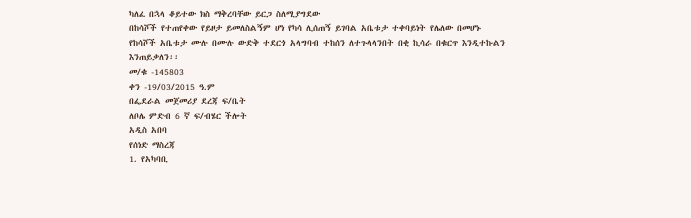ካለፈ በኋላ ቆይተው ክስ ማቅረባቸው ይርጋ ስለሚያግደው
በከሳሾች የተጠየቀው የይዞታ ይመለስልኝም ሆነ የካሳ ሊሰጠኝ ይገባል አቤቱታ ተቀባይነት የሌለው በመሆኑ
የከሳሾች አቤቱታ ሙሉ በሙሉ ውድቅ ተደርጎ አላግባብ ተከሰን ለተጉላላንበት በቂ ኪሳራ በቁርጥ እንዲተኩልን
እንጠይቃለን፡፡
መ/ቁ -145803
ቀን -19/03/2015 ዓ.ም
በፌደራል መጀመሪያ ደረጃ ፍ/ቤት
ለቦሌ ምድብ 6 ኛ ፍ/ብሄር ችሎት
አዲስ አበባ
የሰነድ ማስረጃ
1. የአካባቢ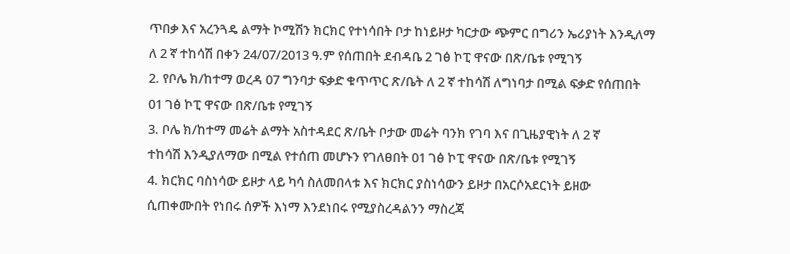ጥበቃ እና አረንጓዴ ልማት ኮሚሽን ክርክር የተነሳበት ቦታ ከነይዞታ ካርታው ጭምር በግሪን ኤሪያነት እንዲለማ
ለ 2 ኛ ተከሳሽ በቀን 24/07/2013 ዓ.ም የሰጠበት ደብዳቤ 2 ገፅ ኮፒ ዋናው በጽ/ቤቱ የሚገኝ
2. የቦሌ ክ/ከተማ ወረዳ 07 ግንባታ ፍቃድ ቁጥጥር ጽ/ቤት ለ 2 ኛ ተከሳሽ ለግነባታ በሚል ፍቃድ የሰጠበት
01 ገፅ ኮፒ ዋናው በጽ/ቤቱ የሚገኝ
3. ቦሌ ክ/ከተማ መሬት ልማት አስተዳደር ጽ/ቤት ቦታው መሬት ባንክ የገባ እና በጊዜያዊነት ለ 2 ኛ
ተከሳሽ እንዲያለማው በሚል የተሰጠ መሆኑን የገለፀበት 01 ገፅ ኮፒ ዋናው በጽ/ቤቱ የሚገኝ
4. ክርክር ባስነሳው ይዞታ ላይ ካሳ ስለመበላቱ እና ክርክር ያስነሳውን ይዞታ በአርሶአደርነት ይዘው
ሲጠቀሙበት የነበሩ ሰዎች እነማ እንደነበሩ የሚያስረዳልንን ማስረጃ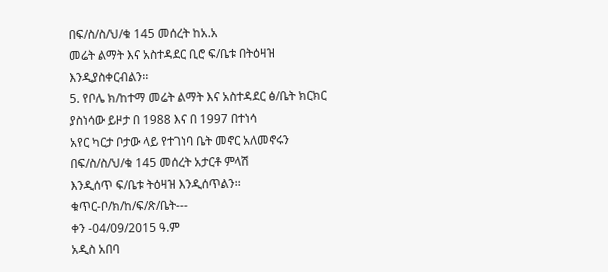በፍ/ስ/ስ/ህ/ቁ 145 መሰረት ከአ.አ
መሬት ልማት እና አስተዳደር ቢሮ ፍ/ቤቱ በትዕዛዝ እንዲያስቀርብልን፡፡
5. የቦሌ ክ/ከተማ መሬት ልማት እና አስተዳደር ፅ/ቤት ክርክር ያስነሳው ይዞታ በ 1988 እና በ 1997 በተነሳ
አየር ካርታ ቦታው ላይ የተገነባ ቤት መኖር አለመኖሩን በፍ/ስ/ስ/ህ/ቁ 145 መሰረት አታርቶ ምላሽ
እንዲሰጥ ፍ/ቤቱ ትዕዛዝ እንዲሰጥልን፡፡
ቁጥር-ቦ/ክ/ከ/ፍ/ጽ/ቤት---
ቀን -04/09/2015 ዓ.ም
አዲስ አበባ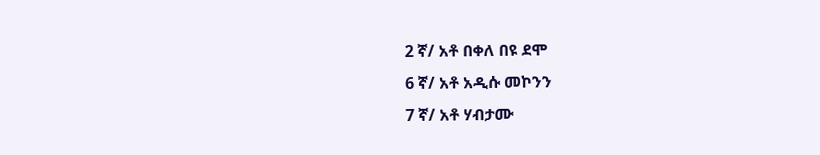2 ኛ/ አቶ በቀለ በዩ ደሞ
6 ኛ/ አቶ አዲሱ መኮንን
7 ኛ/ አቶ ሃብታሙ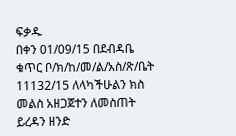ፍቃዱ
በቀን 01/09/15 በደብዳቤ ቁጥር ቦ/ክ/ከ/መ/ል/አስ/ጽ/ቤት 11132/15 ለላካችሁልን ክስ መልስ አዘጋጀተን ለመስጠት ይረዳን ዘንድ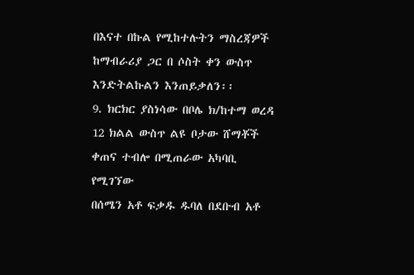በእናተ በኩል የሚከተሉትን ማስረጃዎች ከማብራሪያ ጋር በ ሶስት ቀን ውስጥ እንድትልኩልን እንጠይቃለን፡፡
9. ክርክር ያስነሳው በቦሌ ክ/ከተማ ወረዳ 12 ክልል ውስጥ ልዩ ቦታው ሸማቾች ቀጠና ተብሎ በሚጠራው አካባቢ የሚገኘው
በሰሜን አቶ ፍቃዱ ዱባለ በደቡብ አቶ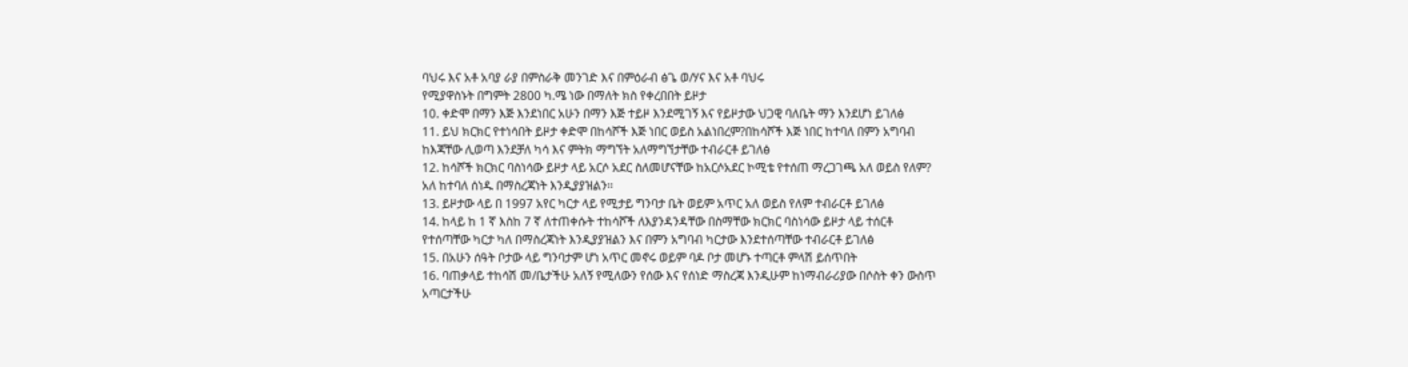ባህሩ እና አቶ አባያ ራያ በምስራቅ መንገድ እና በምዕራብ ፅጌ ወ/ሃና እና አቶ ባህሩ
የሚያዋስኑት በግምት 2800 ካ.ሜ ነው በማለት ክስ የቀረበበት ይዞታ
10. ቀድሞ በማን እጅ እንደነበር አሁን በማን እጅ ተይዞ እንደሚገኝ እና የይዞታው ህጋዊ ባለቤት ማን እንደሆነ ይገለፅ
11. ይህ ክርክር የተነሳበት ይዞታ ቀድሞ በከሳሾች እጅ ነበር ወይስ አልነበረም?በከሳሾች እጅ ነበር ከተባለ በምን አግባብ
ከእጃቸው ሊወጣ እንደቻለ ካሳ እና ምትክ ማግኘት አለማግኘታቸው ተብራርቶ ይገለፅ
12. ከሳሾች ክርክር ባስነሳው ይዞታ ላይ አርሶ አደር ስለመሆናቸው ከአርሶአደር ኮሚቴ የተሰጠ ማረጋገጫ አለ ወይስ የለም?
አለ ከተባለ ሰነዱ በማስረጃነት እንዲያያዝልን፡፡
13. ይዞታው ላይ በ 1997 አየር ካርታ ላይ የሚታይ ግንባታ ቤት ወይም አጥር አለ ወይስ የለም ተብራርቶ ይገለፅ
14. ከላይ ከ 1 ኛ እስከ 7 ኛ ለተጠቀሱት ተከሳሾች ለእያንዳንዳቸው በስማቸው ክርክር ባስነሳው ይዞታ ላይ ተሰርቶ
የተሰጣቸው ካርታ ካለ በማስረጃነት እንዲያያዝልን እና በምን አግባብ ካርታው እንደተሰጣቸው ተብራርቶ ይገለፅ
15. በአሁን ሰዓት ቦታው ላይ ግንባታም ሆነ አጥር መኖሩ ወይም ባዶ ቦታ መሆኑ ተጣርቶ ምላሽ ይሰጥበት
16. ባጠቃላይ ተከሳሽ መ/ቤታችሁ አለኝ የሚለውን የሰው እና የሰነድ ማስረጃ እንዲሁም ከነማብራሪያው በሶስት ቀን ውስጥ
አጣርታችሁ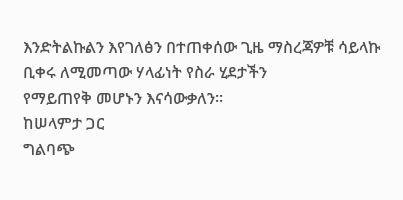እንድትልኩልን እየገለፅን በተጠቀሰው ጊዜ ማስረጃዎቹ ሳይላኩ ቢቀሩ ለሚመጣው ሃላፊነት የስራ ሂደታችን
የማይጠየቅ መሆኑን እናሳውቃለን፡፡
ከሠላምታ ጋር
ግልባጭ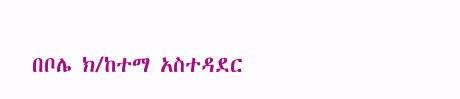በቦሌ ክ/ከተማ አስተዳደር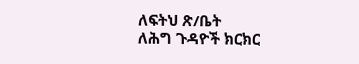ለፍትህ ጽ/ቤት
ለሕግ ጉዳዮች ክርክር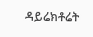ዳይሬክቶሬት